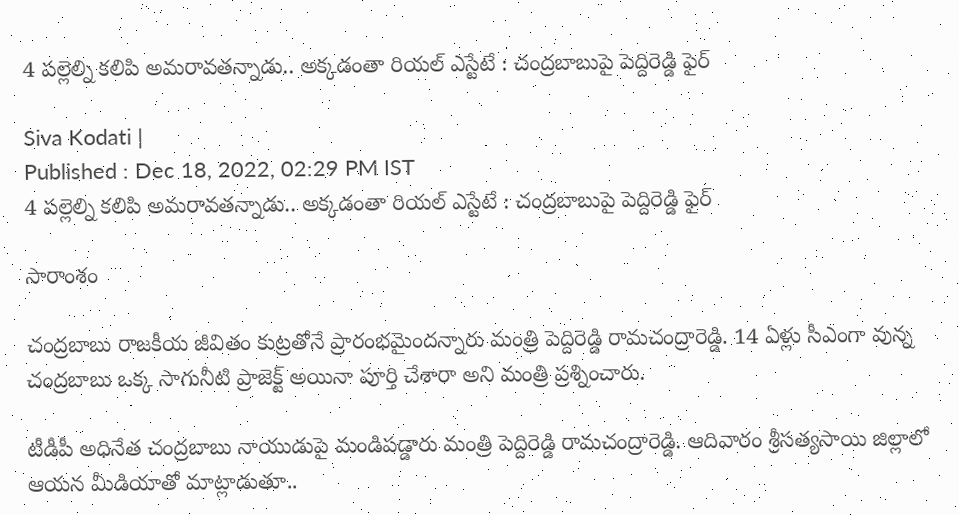4 పల్లెల్ని కలిపి అమరావతన్నాడు.. అక్కడంతా రియల్ ఎస్టేటే : చంద్రబాబుపై పెద్దిరెడ్డి ఫైర్

Siva Kodati |
Published : Dec 18, 2022, 02:29 PM IST
4 పల్లెల్ని కలిపి అమరావతన్నాడు.. అక్కడంతా రియల్ ఎస్టేటే : చంద్రబాబుపై పెద్దిరెడ్డి ఫైర్

సారాంశం

చంద్రబాబు రాజకీయ జీవితం కుట్రతోనే ప్రారంభమైందన్నారు మంత్రి పెద్దిరెడ్డి రామచంద్రారెడ్డి. 14 ఏళ్లు సీఎంగా వున్న చంద్రబాబు ఒక్క సాగునీటి ప్రాజెక్ట్ అయినా పూర్తి చేశారా అని మంత్రి ప్రశ్నించారు.

టీడీపీ అధినేత చంద్రబాబు నాయుడుపై మండిపడ్డారు మంత్రి పెద్దిరెడ్డి రామచంద్రారెడ్డి. ఆదివారం శ్రీసత్యసాయి జిల్లాలో ఆయన మీడియాతో మాట్లాడుతూ..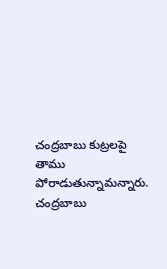చంద్రబాబు కుట్రలపై తాము పోరాడుతున్నామన్నారు. చంద్రబాబు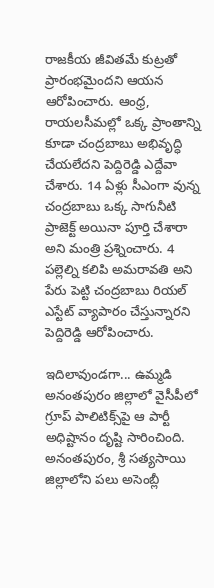రాజకీయ జీవితమే కుట్రతో ప్రారంభమైందని ఆయన ఆరోపించారు. ఆంధ్ర, రాయలసీమల్లో ఒక్క ప్రాంతాన్ని కూడా చంద్రబాబు అభివృద్ధి చేయలేదని పెద్దిరెడ్డి ఎద్దేవా చేశారు. 14 ఏళ్లు సీఎంగా వున్న చంద్రబాబు ఒక్క సాగునీటి ప్రాజెక్ట్ అయినా పూర్తి చేశారా అని మంత్రి ప్రశ్నించారు. 4 పల్లెల్ని కలిపి అమరావతి అని పేరు పెట్టి చంద్రబాబు రియల్ ఎస్టేట్ వ్యాపారం చేస్తున్నారని పెద్దిరెడ్డి ఆరోపించారు.

ఇదిలావుండగా... ఉమ్మడి అనంతపురం జిల్లాలో వైసీపీలో గ్రూప్ పాలిటిక్స్‌పై ఆ పార్టీ అధిష్టానం దృష్టి సారించింది. అనంతపురం, శ్రీ సత్యసాయి జిల్లాలోని పలు అసెంబ్లీ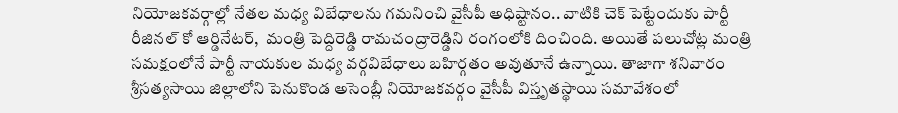నియోజకవర్గాల్లో నేతల మధ్య విబేధాలను గమనించి వైసీపీ అధిష్టానం.. వాటికి చెక్ పెట్టేందుకు పార్టీ రీజినల్ కో ఆర్డినేటర్,  మంత్రి పెద్దిరెడ్డి రామచంద్రారెడ్డిని రంగంలోకి దించింది. అయితే పలుచోట్ల మంత్రి సమక్షంలోనే పార్టీ నాయకుల మధ్య వర్గవిబేధాలు బహిర్గతం అవుతూనే ఉన్నాయి. తాజాగా శనివారం శ్రీసత్యసాయి జిల్లాలోని పెనుకొండ అసెంబ్లీ నియోజకవర్గం వైసీపీ విస్తృతస్థాయి సమావేశంలో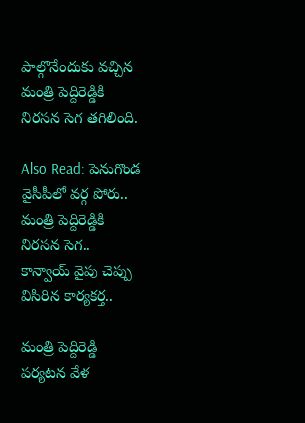పాల్గొనేందుకు వచ్చిన మంత్రి పెద్దిరెడ్డికి నిరసన సెగ తగిలింది.

Also Read: పెనుగొండ వైసీపీలో వర్గ పోరు.. మంత్రి పెద్దిరెడ్డికి నిరసన సెగ.. కాన్వాయ్‌ వైపు చెప్పు విసిరిన కార్యకర్త..

మంత్రి పెద్దిరెడ్డి పర్యటన వేళ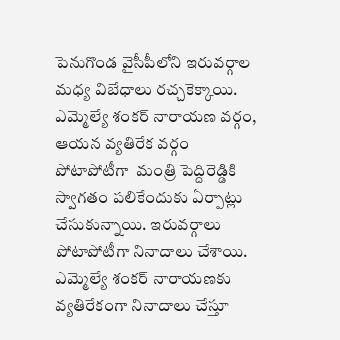పెనుగొండ వైసీపీలోని ఇరువర్గాల మధ్య విబేధాలు రచ్చకెక్కాయి. ఎమ్మెల్యే శంకర్ నారాయణ వర్గం, ఆయన వ్యతిరేక వర్గం పోటాపోటీగా  మంత్రి పెద్దిరెడ్డికి స్వాగతం పలికేందుకు ఏర్పాట్లు చేసుకున్నాయి. ఇరువర్గాలు పోటాపోటీగా నినాదాలు చేశాయి. ఎమ్మెల్యే శంకర్ నారాయణకు వ్యతిరేకంగా నినాదాలు చేస్తూ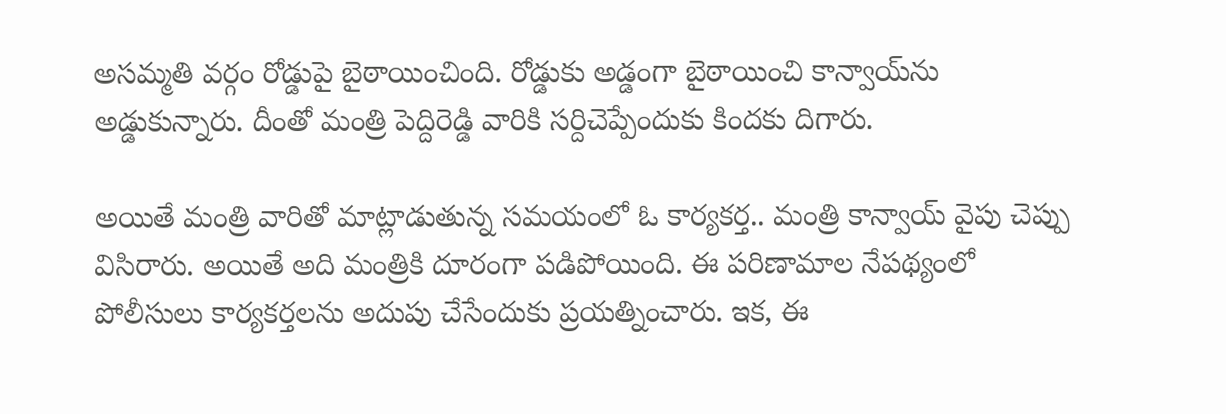అసమ్మతి వర్గం రోడ్డుపై బైఠాయించింది. రోడ్డుకు అడ్డంగా బైఠాయించి కాన్వాయ్‌ను అడ్డుకున్నారు. దీంతో మంత్రి పెద్దిరెడ్డి వారికి సర్దిచెప్పేందుకు కిందకు దిగారు.

అయితే మంత్రి వారితో మాట్లాడుతున్న సమయంలో ఓ కార్యకర్త.. మంత్రి కాన్వాయ్‌ వైపు చెప్పు విసిరారు. అయితే అది మంత్రికి దూరంగా పడిపోయింది. ఈ పరిణామాల నేపథ్యంలో పోలీసులు కార్యకర్తలను అదుపు చేసేందుకు ప్రయత్నించారు. ఇక, ఈ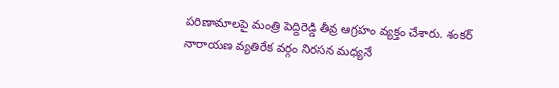పరిణామాలపై మంత్రి పెద్దిరెడ్డి తీవ్ర ఆగ్రహం వ్యక్తం చేశారు. శంకర్ నారాయణ వ్యతిరేక వర్గం నిరసన మధ్యనే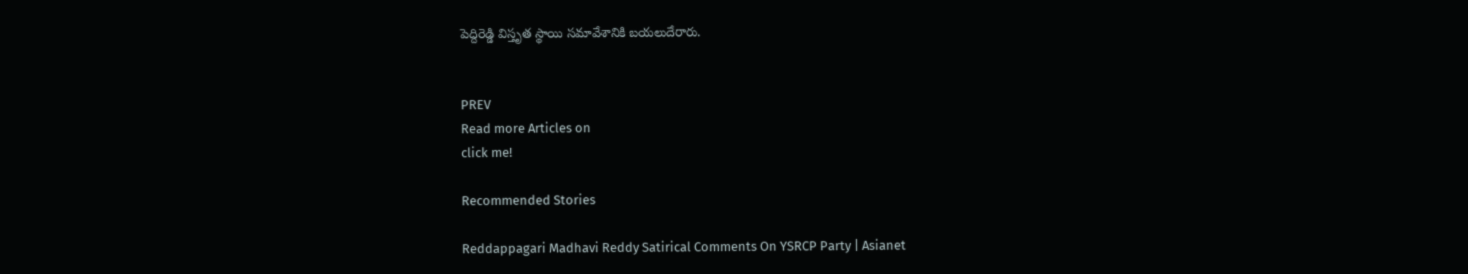పెద్దిరెడ్డి విస్తృత స్థాయి సమావేశానికి బయలుదేరారు.


PREV
Read more Articles on
click me!

Recommended Stories

Reddappagari Madhavi Reddy Satirical Comments On YSRCP Party | Asianet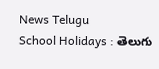News Telugu
School Holidays : తెలుగు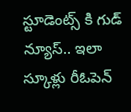స్టూడెంట్స్ కి గుడ్ న్యూస్.. ఇలా స్కూళ్లు రీఓపెన్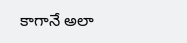కాగానే అలా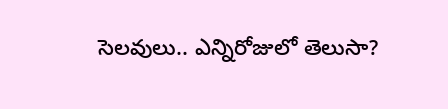సెలవులు.. ఎన్నిరోజులో తెలుసా?